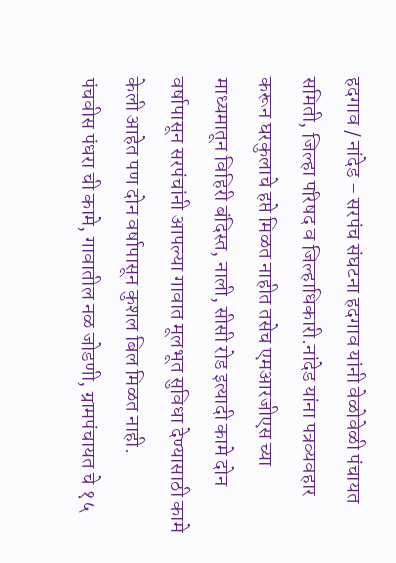हदगाव / नांदेड – सरपंच संघटना हदगाव यांनी वेळोवेळी पंचायत समिती, जिल्हा परिषद व जिल्हाधिकारी.नांदेड यांना पत्रव्यवहार करून घरकुलाचे हप्ते मिळत नाहीत तसेच एमआरजीएस च्या माध्यमातून विहिरी बंदिस्त, नाली, सीसी रोड इत्यादी कामे दोन वर्षापासून सरपंचांनी आपल्या गावात मूलभूत सुविधा देण्यासाठी कामे केली आहेत पण दोन वर्षापासून कुशल बिल मिळत नाही.
पंचवीस पंधरा ची कामे, गावातील नळ जोडणी, ग्रामपंचायत चे १५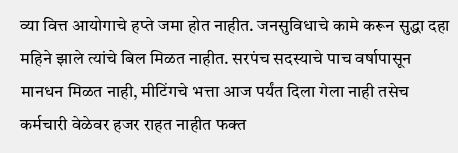व्या वित्त आयोगाचे हप्ते जमा होत नाहीत. जनसुविधाचे कामे करून सुद्धा दहा महिने झाले त्यांचे बिल मिळत नाहीत. सरपंच सदस्याचे पाच वर्षापासून मानधन मिळत नाही, मीटिंगचे भत्ता आज पर्यंत दिला गेला नाही तसेच कर्मचारी वेळेवर हजर राहत नाहीत फक्त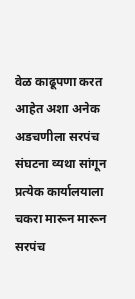वेळ काढूपणा करत आहेत अशा अनेक अडचणीला सरपंच संघटना व्यथा सांगून प्रत्येक कार्यालयाला चकरा मारून मारून सरपंच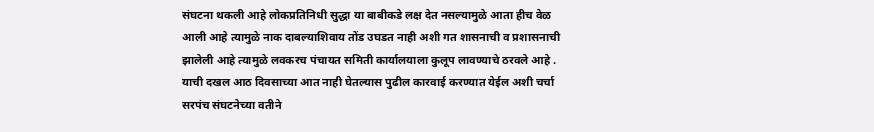संघटना थकली आहे लोकप्रतिनिधी सुद्धा या बाबीकडे लक्ष देत नसल्यामुळे आता हीच वेळ आली आहे त्यामुळे नाक दाबल्याशिवाय तोंड उघडत नाही अशी गत शासनाची व प्रशासनाची झालेली आहे त्यामुळे लवकरच पंचायत समिती कार्यालयाला कुलूप लावण्याचे ठरवले आहे .
याची दखल आठ दिवसाच्या आत नाही घेतल्यास पुढील कारवाई करण्यात येईल अशी चर्चा सरपंच संघटनेच्या वतीने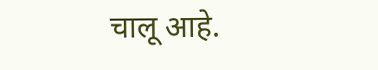चालू आहे.